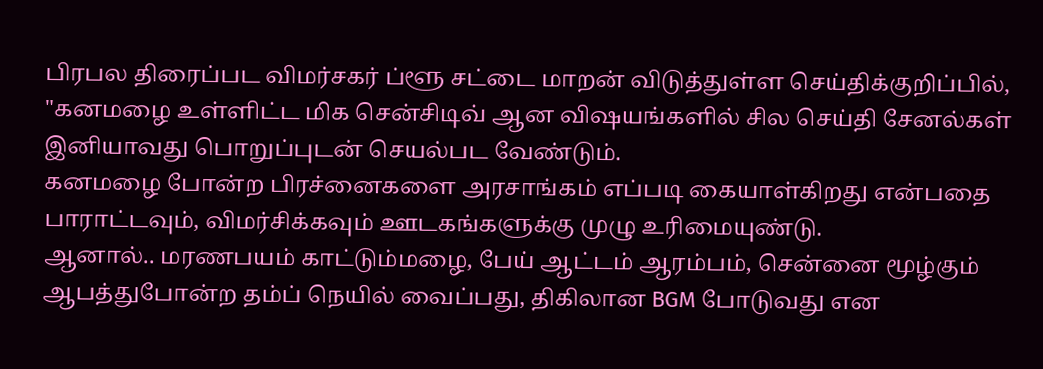பிரபல திரைப்பட விமர்சகர் ப்ளூ சட்டை மாறன் விடுத்துள்ள செய்திக்குறிப்பில், "கனமழை உள்ளிட்ட மிக சென்சிடிவ் ஆன விஷயங்களில் சில செய்தி சேனல்கள் இனியாவது பொறுப்புடன் செயல்பட வேண்டும்.
கனமழை போன்ற பிரச்னைகளை அரசாங்கம் எப்படி கையாள்கிறது என்பதை பாராட்டவும், விமர்சிக்கவும் ஊடகங்களுக்கு முழு உரிமையுண்டு.
ஆனால்.. மரணபயம் காட்டும்மழை, பேய் ஆட்டம் ஆரம்பம், சென்னை மூழ்கும் ஆபத்துபோன்ற தம்ப் நெயில் வைப்பது, திகிலான BGM போடுவது என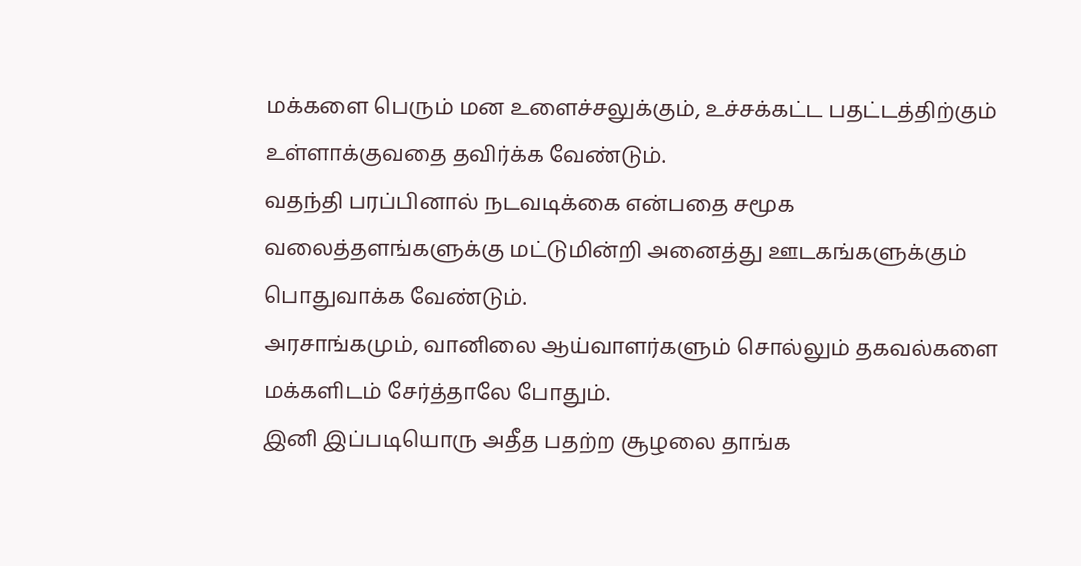மக்களை பெரும் மன உளைச்சலுக்கும், உச்சக்கட்ட பதட்டத்திற்கும் உள்ளாக்குவதை தவிர்க்க வேண்டும்.
வதந்தி பரப்பினால் நடவடிக்கை என்பதை சமூக வலைத்தளங்களுக்கு மட்டுமின்றி அனைத்து ஊடகங்களுக்கும் பொதுவாக்க வேண்டும்.
அரசாங்கமும், வானிலை ஆய்வாளர்களும் சொல்லும் தகவல்களை மக்களிடம் சேர்த்தாலே போதும்.
இனி இப்படியொரு அதீத பதற்ற சூழலை தாங்க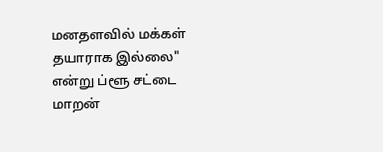மனதளவில் மக்கள் தயாராக இல்லை" என்று ப்ளூ சட்டை மாறன்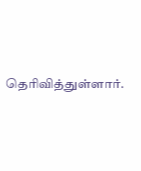தெரிவித்துள்ளார்.